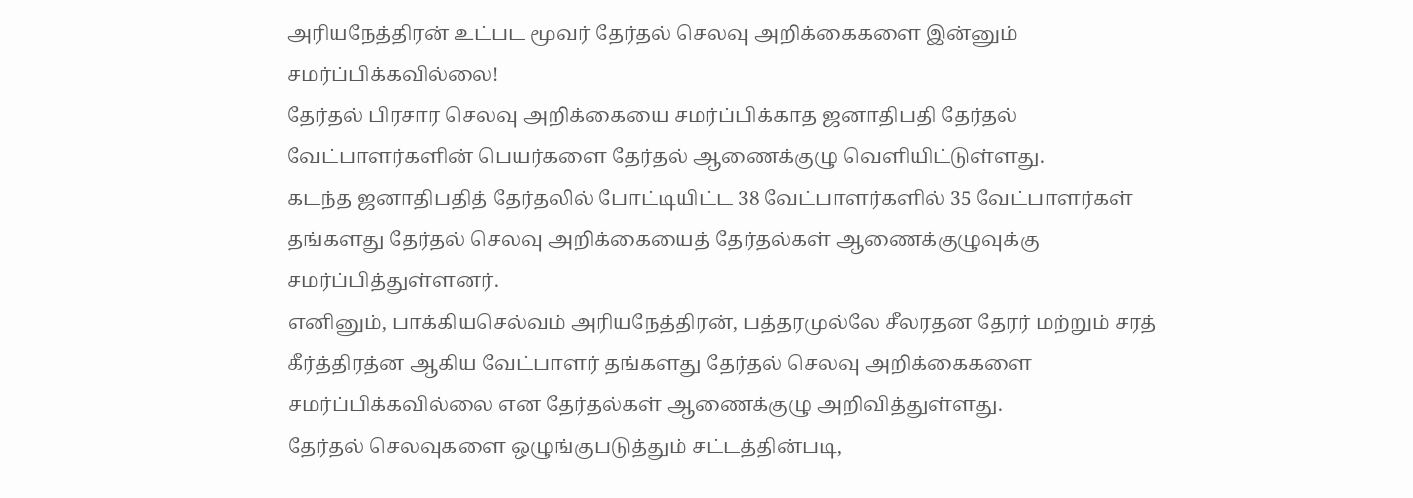அரியநேத்திரன் உட்பட மூவர் தேர்தல் செலவு அறிக்கைகளை இன்னும் சமர்ப்பிக்கவில்லை!
தேர்தல் பிரசார செலவு அறிக்கையை சமர்ப்பிக்காத ஜனாதிபதி தேர்தல் வேட்பாளர்களின் பெயர்களை தேர்தல் ஆணைக்குழு வெளியிட்டுள்ளது.
கடந்த ஜனாதிபதித் தேர்தலில் போட்டியிட்ட 38 வேட்பாளர்களில் 35 வேட்பாளர்கள் தங்களது தேர்தல் செலவு அறிக்கையைத் தேர்தல்கள் ஆணைக்குழுவுக்கு சமர்ப்பித்துள்ளனர்.
எனினும், பாக்கியசெல்வம் அரியநேத்திரன், பத்தரமுல்லே சீலரதன தேரர் மற்றும் சரத் கீர்த்திரத்ன ஆகிய வேட்பாளர் தங்களது தேர்தல் செலவு அறிக்கைகளை சமர்ப்பிக்கவில்லை என தேர்தல்கள் ஆணைக்குழு அறிவித்துள்ளது.
தேர்தல் செலவுகளை ஒழுங்குபடுத்தும் சட்டத்தின்படி,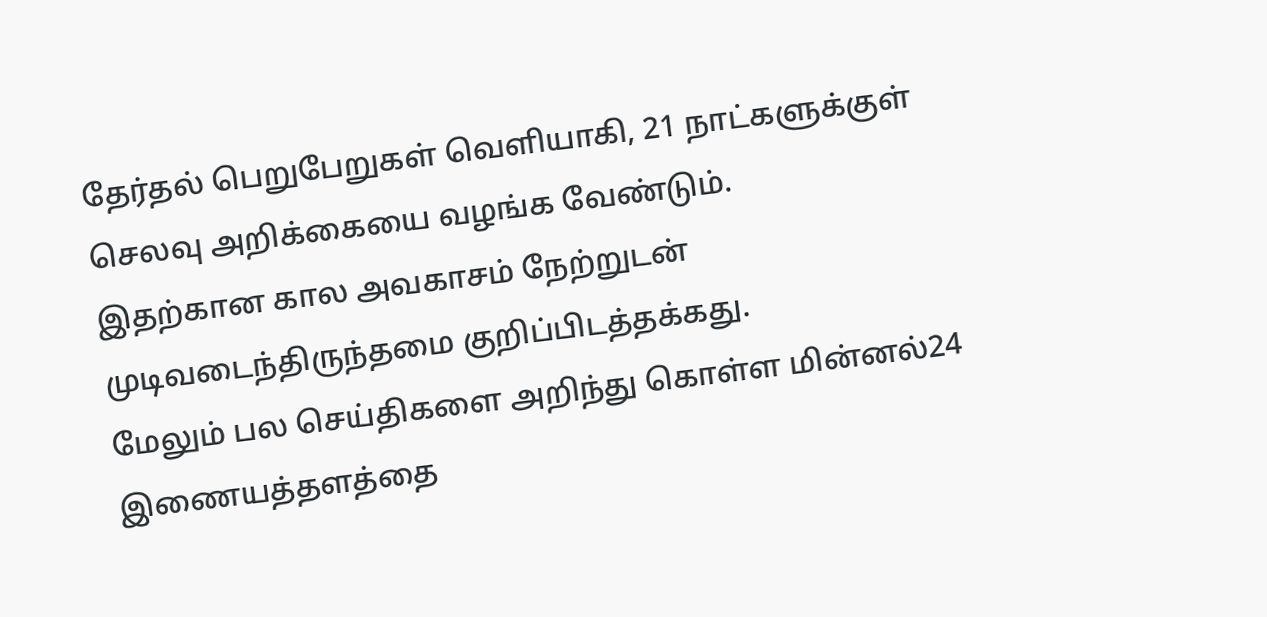தேர்தல் பெறுபேறுகள் வெளியாகி, 21 நாட்களுக்குள் செலவு அறிக்கையை வழங்க வேண்டும்.
இதற்கான கால அவகாசம் நேற்றுடன் முடிவடைந்திருந்தமை குறிப்பிடத்தக்கது.
மேலும் பல செய்திகளை அறிந்து கொள்ள மின்னல்24 இணையத்தளத்தை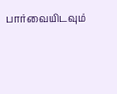பார்வையிடவும்